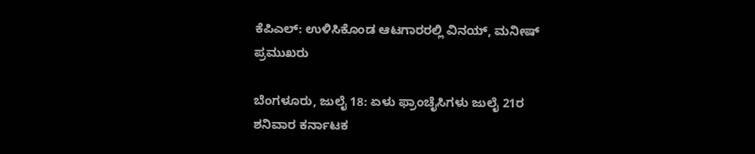ಕೆಪಿಎಲ್: ಉಳಿಸಿಕೊಂಡ ಆಟಗಾರರಲ್ಲಿ ವಿನಯ್, ಮನೀಷ್ ಪ್ರಮುಖರು

ಬೆಂಗಳೂರು, ಜುಲೈ 18: ಏಳು ಫ್ರಾಂಚೈಸಿಗಳು ಜುಲೈ 21ರ ಶನಿವಾರ ಕರ್ನಾಟಕ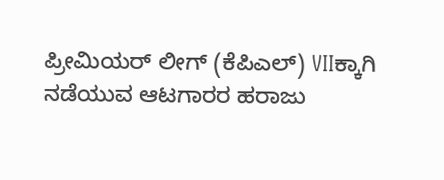ಪ್ರೀಮಿಯರ್ ಲೀಗ್ (ಕೆಪಿಎಲ್) VIIಕ್ಕಾಗಿ ನಡೆಯುವ ಆಟಗಾರರ ಹರಾಜು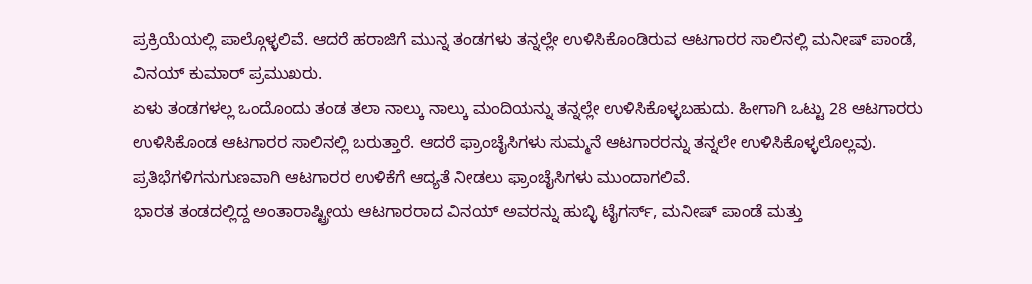ಪ್ರಕ್ರಿಯೆಯಲ್ಲಿ ಪಾಲ್ಗೊಳ್ಳಲಿವೆ. ಆದರೆ ಹರಾಜಿಗೆ ಮುನ್ನ ತಂಡಗಳು ತನ್ನಲ್ಲೇ ಉಳಿಸಿಕೊಂಡಿರುವ ಆಟಗಾರರ ಸಾಲಿನಲ್ಲಿ ಮನೀಷ್ ಪಾಂಡೆ, ವಿನಯ್ ಕುಮಾರ್ ಪ್ರಮುಖರು.
ಏಳು ತಂಡಗಳಲ್ಲ ಒಂದೊಂದು ತಂಡ ತಲಾ ನಾಲ್ಕು ನಾಲ್ಕು ಮಂದಿಯನ್ನು ತನ್ನಲ್ಲೇ ಉಳಿಸಿಕೊಳ್ಳಬಹುದು. ಹೀಗಾಗಿ ಒಟ್ಟು 28 ಆಟಗಾರರು ಉಳಿಸಿಕೊಂಡ ಆಟಗಾರರ ಸಾಲಿನಲ್ಲಿ ಬರುತ್ತಾರೆ. ಆದರೆ ಫ್ರಾಂಚೈಸಿಗಳು ಸುಮ್ಮನೆ ಆಟಗಾರರನ್ನು ತನ್ನಲೇ ಉಳಿಸಿಕೊಳ್ಳಲೊಲ್ಲವು. ಪ್ರತಿಭೆಗಳಿಗನುಗುಣವಾಗಿ ಆಟಗಾರರ ಉಳಿಕೆಗೆ ಆದ್ಯತೆ ನೀಡಲು ಫ್ರಾಂಚೈಸಿಗಳು ಮುಂದಾಗಲಿವೆ.
ಭಾರತ ತಂಡದಲ್ಲಿದ್ದ ಅಂತಾರಾಷ್ಟ್ರೀಯ ಆಟಗಾರರಾದ ವಿನಯ್ ಅವರನ್ನು ಹುಬ್ಳಿ ಟೈಗರ್ಸ್, ಮನೀಷ್ ಪಾಂಡೆ ಮತ್ತು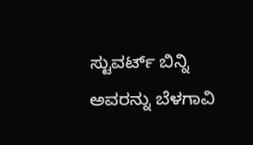ಸ್ಟುವರ್ಟ್ ಬಿನ್ನಿ ಅವರನ್ನು ಬೆಳಗಾವಿ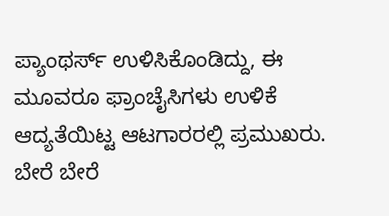ಪ್ಯಾಂಥರ್ಸ್ ಉಳಿಸಿಕೊಂಡಿದ್ದು, ಈ ಮೂವರೂ ಫ್ರಾಂಚೈಸಿಗಳು ಉಳಿಕೆ ಆದ್ಯತೆಯಿಟ್ಟ ಆಟಗಾರರಲ್ಲಿ ಪ್ರಮುಖರು.
ಬೇರೆ ಬೇರೆ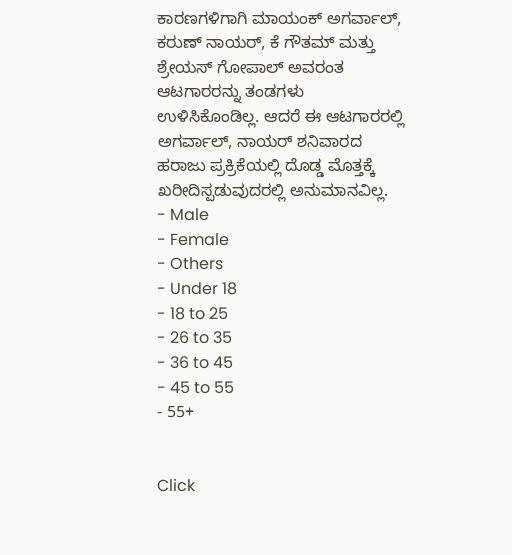ಕಾರಣಗಳಿಗಾಗಿ ಮಾಯಂಕ್ ಅಗರ್ವಾಲ್, ಕರುಣ್ ನಾಯರ್, ಕೆ ಗೌತಮ್ ಮತ್ತು ಶ್ರೇಯಸ್ ಗೋಪಾಲ್ ಅವರಂತ ಆಟಗಾರರನ್ನು ತಂಡಗಳು ಉಳಿಸಿಕೊಂಡಿಲ್ಲ. ಆದರೆ ಈ ಆಟಗಾರರಲ್ಲಿ ಅಗರ್ವಾಲ್, ನಾಯರ್ ಶನಿವಾರದ ಹರಾಜು ಪ್ರಕ್ರಿಕೆಯಲ್ಲಿ ದೊಡ್ಡ ಮೊತ್ತಕ್ಕೆ ಖರೀದಿಸ್ಪಡುವುದರಲ್ಲಿ ಅನುಮಾನವಿಲ್ಲ.
- Male
- Female
- Others
- Under 18
- 18 to 25
- 26 to 35
- 36 to 45
- 45 to 55
- 55+


Click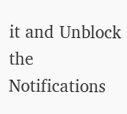it and Unblock the Notifications